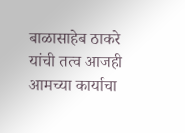बाळासाहेब ठाकरे यांची तत्व आजही आमच्या कार्याचा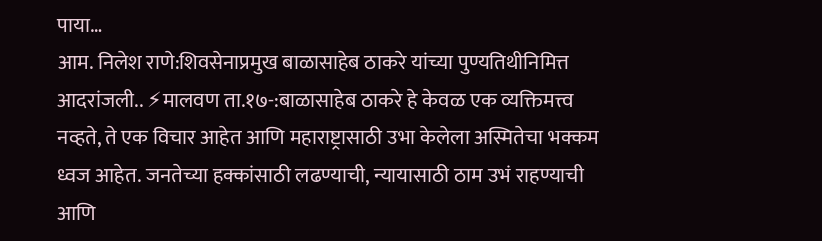पाया…
आम. निलेश राणे:शिवसेनाप्रमुख बाळासाहेब ठाकरे यांच्या पुण्यतिथीनिमित्त आदरांजली.. ⚡मालवण ता.१७-:बाळासाहेब ठाकरे हे केवळ एक व्यक्तिमत्त्व नव्हते, ते एक विचार आहेत आणि महाराष्ट्रासाठी उभा केलेला अस्मितेचा भक्कम ध्वज आहेत. जनतेच्या हक्कांसाठी लढण्याची, न्यायासाठी ठाम उभं राहण्याची आणि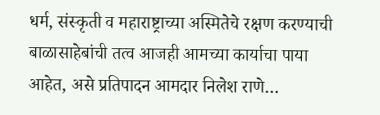धर्म, संस्कृती व महाराष्ट्राच्या अस्मितेचे रक्षण करण्याची बाळासाहेबांची तत्व आजही आमच्या कार्याचा पाया आहेत, असे प्रतिपादन आमदार निलेश राणे…